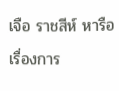เจือ ราชสีห์ หารือเรื่องการ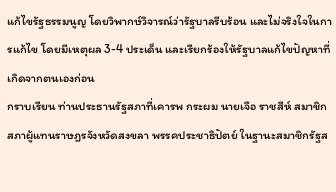แก้ไขรัฐธรรมนูญ โดยวิพากษ์วิจารณ์ว่ารัฐบาลรีบร้อน และไม่จริงใจในการแก้ไข โดยมีเหตุผล 3-4 ประเด็น และเรียกร้องให้รัฐบาลแก้ไขปัญหาที่เกิดจากตนเองก่อน
กราบเรียน ท่านประธานรัฐสภาที่เคารพ กระผม นายเจือ ราชสีห์ สมาชิกสภาผู้แทนราษฎรจังหวัดสงขลา พรรคประชาธิปัตย์ ในฐานะสมาชิกรัฐส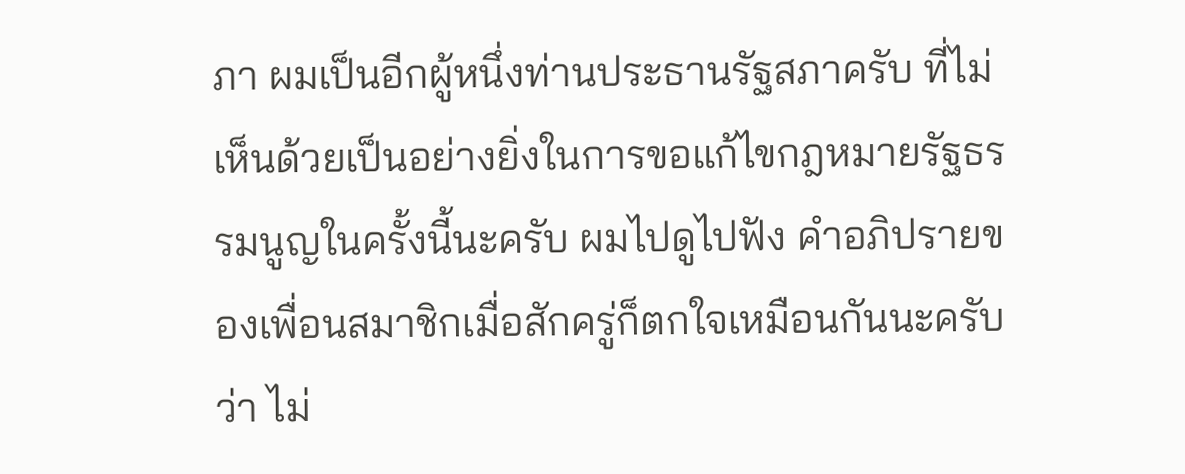ภา ผมเป็นอีกผู้หนึ่งท่านประธานรัฐสภาครับ ที่ไม่เห็นด้วยเป็นอย่างยิ่งในการขอแก้ไขกฎหมายรัฐธรรมนูญในครั้งนี้นะครับ ผมไปดูไปฟัง คําอภิปรายของเพื่อนสมาชิกเมื่อสักครู่ก็ตกใจเหมือนกันนะครับว่า ไม่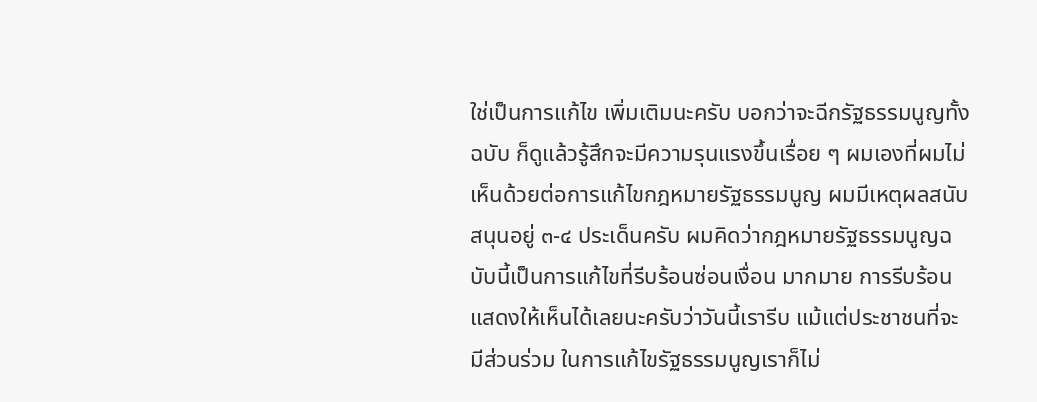ใช่เป็นการแก้ไข เพิ่มเติมนะครับ บอกว่าจะฉีกรัฐธรรมนูญทั้งฉบับ ก็ดูแล้วรู้สึกจะมีความรุนแรงขึ้นเรื่อย ๆ ผมเองที่ผมไม่เห็นด้วยต่อการแก้ไขกฎหมายรัฐธรรมนูญ ผมมีเหตุผลสนับสนุนอยู่ ๓-๔ ประเด็นครับ ผมคิดว่ากฎหมายรัฐธรรมนูญฉบับนี้เป็นการแก้ไขที่รีบร้อนซ่อนเงื่อน มากมาย การรีบร้อนแสดงให้เห็นได้เลยนะครับว่าวันนี้เรารีบ แม้แต่ประชาชนที่จะมีส่วนร่วม ในการแก้ไขรัฐธรรมนูญเราก็ไม่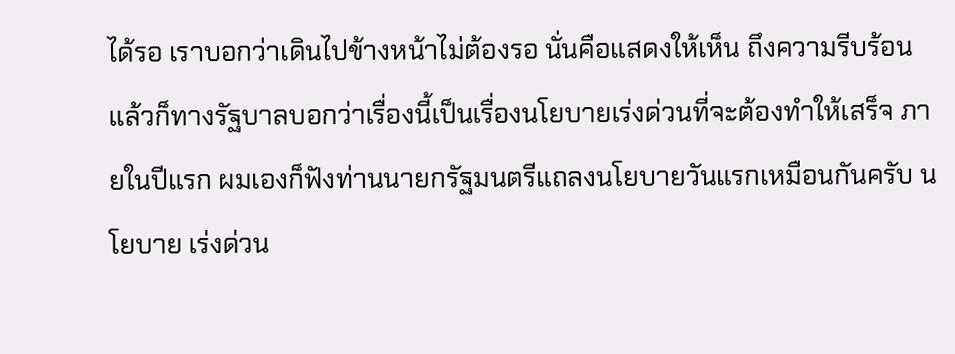ได้รอ เราบอกว่าเดินไปข้างหน้าไม่ต้องรอ นั่นคือแสดงให้เห็น ถึงความรีบร้อน แล้วก็ทางรัฐบาลบอกว่าเรื่องนี้เป็นเรื่องนโยบายเร่งด่วนที่จะต้องทําให้เสร็จ ภายในปีแรก ผมเองก็ฟังท่านนายกรัฐมนตรีแถลงนโยบายวันแรกเหมือนกันครับ นโยบาย เร่งด่วน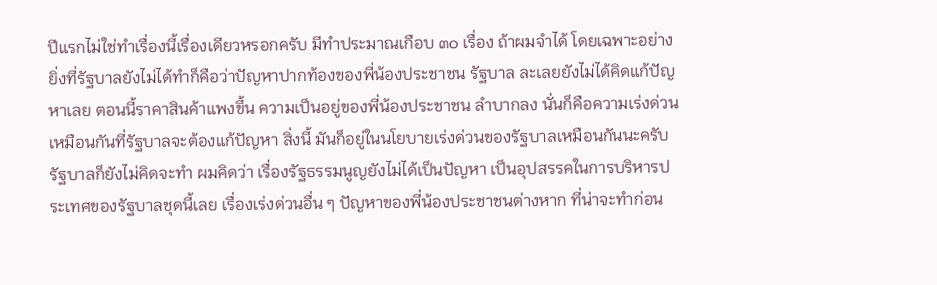ปีแรกไม่ใช่ทําเรื่องนี้เรื่องเดียวหรอกครับ มีทําประมาณเกือบ ๓๐ เรื่อง ถ้าผมจําได้ โดยเฉพาะอย่างยิ่งที่รัฐบาลยังไม่ได้ทําก็คือว่าปัญหาปากท้องของพี่น้องประชาชน รัฐบาล ละเลยยังไม่ได้คิดแก้ปัญหาเลย ตอนนี้ราคาสินค้าแพงขึ้น ความเป็นอยู่ของพี่น้องประชาชน ลําบากลง นั่นก็คือความเร่งด่วนเหมือนกันที่รัฐบาลจะต้องแก้ปัญหา สิ่งนี้ มันก็อยู่ในนโยบายเร่งด่วนของรัฐบาลเหมือนกันนะครับ รัฐบาลก็ยังไม่คิดจะทํา ผมคิดว่า เรื่องรัฐธรรมนูญยังไม่ได้เป็นปัญหา เป็นอุปสรรคในการบริหารประเทศของรัฐบาลชุดนี้เลย เรื่องเร่งด่วนอื่น ๆ ปัญหาของพี่น้องประชาชนต่างหาก ที่น่าจะทําก่อน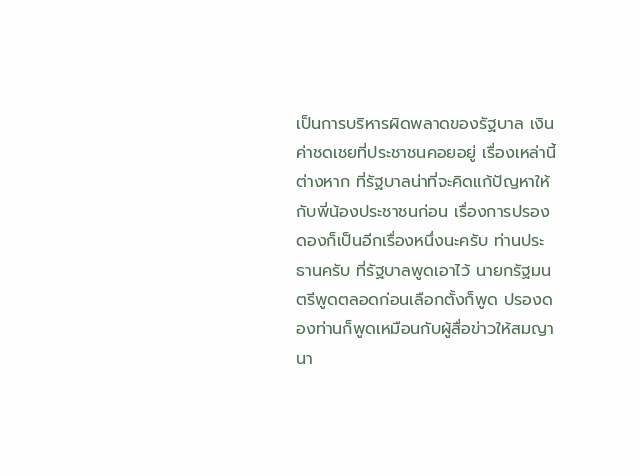เป็นการบริหารผิดพลาดของรัฐบาล เงินค่าชดเชยที่ประชาชนคอยอยู่ เรื่องเหล่านี้ต่างหาก ที่รัฐบาลน่าที่จะคิดแก้ปัญหาให้กับพี่น้องประชาชนก่อน เรื่องการปรองดองก็เป็นอีกเรื่องหนึ่งนะครับ ท่านประธานครับ ที่รัฐบาลพูดเอาไว้ นายกรัฐมนตรีพูดตลอดก่อนเลือกตั้งก็พูด ปรองดองท่านก็พูดเหมือนกับผู้สื่อข่าวให้สมญานา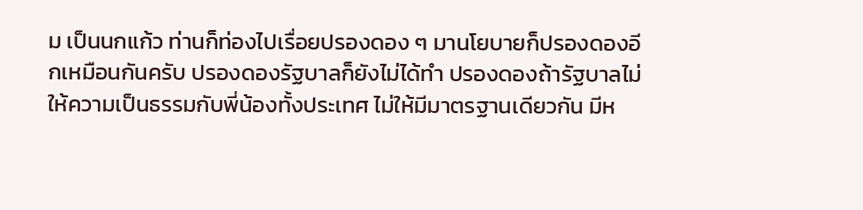ม เป็นนกแก้ว ท่านก็ท่องไปเรื่อยปรองดอง ๆ มานโยบายก็ปรองดองอีกเหมือนกันครับ ปรองดองรัฐบาลก็ยังไม่ได้ทํา ปรองดองถ้ารัฐบาลไม่ให้ความเป็นธรรมกับพี่น้องทั้งประเทศ ไม่ให้มีมาตรฐานเดียวกัน มีห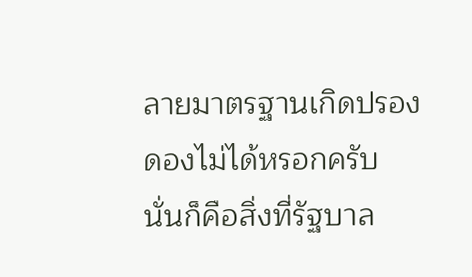ลายมาตรฐานเกิดปรองดองไม่ได้หรอกครับ นั่นก็คือสิ่งที่รัฐบาล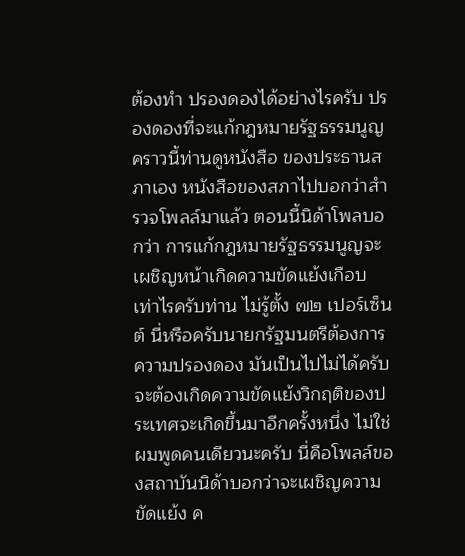ต้องทํา ปรองดองได้อย่างไรครับ ปรองดองที่จะแก้กฎหมายรัฐธรรมนูญคราวนี้ท่านดูหนังสือ ของประธานสภาเอง หนังสือของสภาไปบอกว่าสํารวจโพลล์มาแล้ว ตอนนี้นิด้าโพลบอกว่า การแก้กฎหมายรัฐธรรมนูญจะเผชิญหน้าเกิดความขัดแย้งเกือบเท่าไรครับท่าน ไม่รู้ตั้ง ๗๒ เปอร์เซ็นต์ นี่หรือครับนายกรัฐมนตรีต้องการความปรองดอง มันเป็นไปไม่ได้ครับ จะต้องเกิดความขัดแย้งวิกฤติของประเทศจะเกิดขึ้นมาอีกครั้งหนึ่ง ไม่ใช่ผมพูดคนเดียวนะครับ นี่คือโพลล์ของสถาบันนิด้าบอกว่าจะเผชิญความขัดแย้ง ค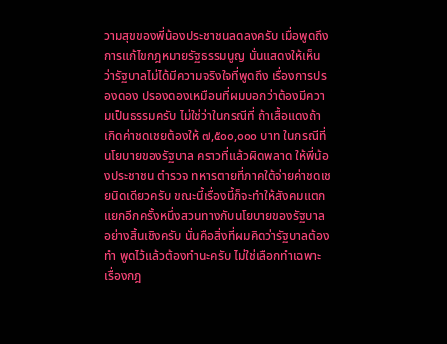วามสุขของพี่น้องประชาชนลดลงครับ เมื่อพูดถึงการแก้ไขกฎหมายรัฐธรรมนูญ นั่นแสดงให้เห็นว่ารัฐบาลไม่ได้มีความจริงใจที่พูดถึง เรื่องการปรองดอง ปรองดองเหมือนที่ผมบอกว่าต้องมีความเป็นธรรมครับ ไม่ใช่ว่าในกรณีที่ ถ้าเสื้อแดงถ้าเกิดค่าชดเชยต้องให้ ๗,๕๐๐,๐๐๐ บาท ในกรณีที่นโยบายของรัฐบาล คราวที่แล้วผิดพลาด ให้พี่น้องประชาชน ตํารวจ ทหารตายที่ภาคใต้จ่ายค่าชดเชยนิดเดียวครับ ขณะนี้เรื่องนี้ก็จะทําให้สังคมแตกแยกอีกครั้งหนึ่งสวนทางกับนโยบายของรัฐบาลอย่างสิ้นเชิงครับ นั่นคือสิ่งที่ผมคิดว่ารัฐบาลต้องทํา พูดไว้แล้วต้องทํานะครับ ไม่ใช่เลือกทําเฉพาะ เรื่องกฎ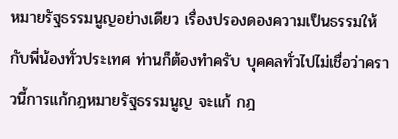หมายรัฐธรรมนูญอย่างเดียว เรื่องปรองดองความเป็นธรรมให้กับพี่น้องทั่วประเทศ ท่านก็ต้องทําครับ บุคคลทั่วไปไม่เชื่อว่าคราวนี้การแก้กฎหมายรัฐธรรมนูญ จะแก้ กฎ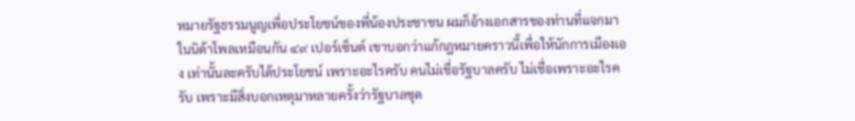หมายรัฐธรรมนูญเพื่อประโยชน์ของพี่น้องประชาชน ผมก็อ้างเอกสารของท่านที่แจกมา ในนิด้าโพลเหมือนกัน ๔๙ เปอร์เซ็นต์ เขาบอกว่าแก้กฎหมายคราวนี้เพื่อให้นักการเมืองเอง เท่านั้นละครับได้ประโยชน์ เพราะอะไรครับ คนไม่เชื่อรัฐบาลครับ ไม่เชื่อเพราะอะไรครับ เพราะมีสิ่งบอกเหตุมาหลายครั้งว่ารัฐบาลชุด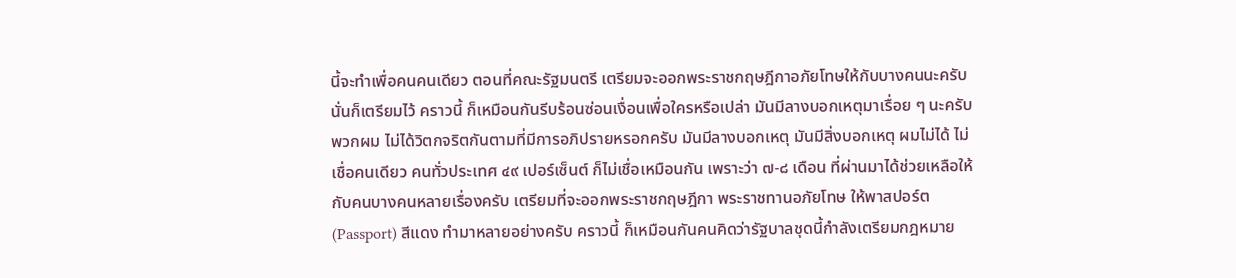นี้จะทําเพื่อคนคนเดียว ตอนที่คณะรัฐมนตรี เตรียมจะออกพระราชกฤษฎีกาอภัยโทษให้กับบางคนนะครับ นั่นก็เตรียมไว้ คราวนี้ ก็เหมือนกันรีบร้อนซ่อนเงื่อนเพื่อใครหรือเปล่า มันมีลางบอกเหตุมาเรื่อย ๆ นะครับ พวกผม ไม่ได้วิตกจริตกันตามที่มีการอภิปรายหรอกครับ มันมีลางบอกเหตุ มันมีสิ่งบอกเหตุ ผมไม่ได้ ไม่เชื่อคนเดียว คนทั่วประเทศ ๔๙ เปอร์เซ็นต์ ก็ไม่เชื่อเหมือนกัน เพราะว่า ๗-๘ เดือน ที่ผ่านมาได้ช่วยเหลือให้กับคนบางคนหลายเรื่องครับ เตรียมที่จะออกพระราชกฤษฎีกา พระราชทานอภัยโทษ ให้พาสปอร์ต (Passport) สีแดง ทํามาหลายอย่างครับ คราวนี้ ก็เหมือนกันคนคิดว่ารัฐบาลชุดนี้กําลังเตรียมกฎหมาย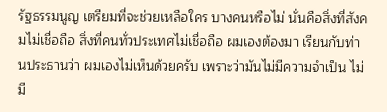รัฐธรรมนูญ เตรียมที่จะช่วยเหลือใคร บางคนหรือไม่ นั่นคือสิ่งที่สังคมไม่เชื่อถือ สิ่งที่คนทั่วประเทศไม่เชื่อถือ ผมเองต้องมา เรียนกับท่านประธานว่า ผมเองไม่เห็นด้วยครับ เพราะว่ามันไม่มีความจําเป็น ไม่มี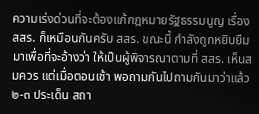ความเร่งด่วนที่จะต้องแก้กฎหมายรัฐธรรมนูญ เรื่อง สสร. ก็เหมือนกันครับ สสร. ขณะนี้ กําลังถูกหยิบยืมมาเพื่อที่จะอ้างว่า ให้เป็นผู้พิจารณาตามที่ สสร. เห็นสมควร แต่เมื่อตอนเช้า พอถามกันไปถามกันมาว่าแล้ว ๒-๓ ประเด็น สถา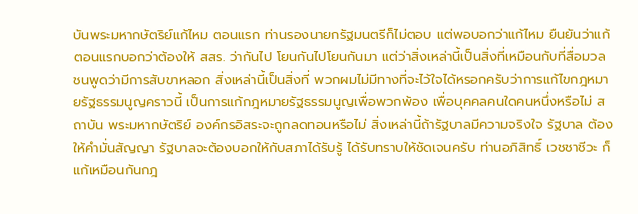บันพระมหากษัตริย์แก้ไหม ตอนแรก ท่านรองนายกรัฐมนตรีก็ไม่ตอบ แต่พอบอกว่าแก้ไหม ยืนยันว่าแก้ ตอนแรกบอกว่าต้องให้ สสร. ว่ากันไป โยนกันไปโยนกันมา แต่ว่าสิ่งเหล่านี้เป็นสิ่งที่เหมือนกับที่สื่อมวลชนพูดว่ามีการสับขาหลอก สิ่งเหล่านี้เป็นสิ่งที่ พวกผมไม่มีทางที่จะไว้ใจได้หรอกครับว่าการแก้ไขกฎหมายรัฐธรรมนูญคราวนี้ เป็นการแก้กฎหมายรัฐธรรมนูญเพื่อพวกพ้อง เพื่อบุคคลคนใดคนหนึ่งหรือไม่ สถาบัน พระมหากษัตริย์ องค์กรอิสระจะถูกลดทอนหรือไม่ สิ่งเหล่านี้ถ้ารัฐบาลมีความจริงใจ รัฐบาล ต้องให้คํามั่นสัญญา รัฐบาลจะต้องบอกให้กับสภาได้รับรู้ ได้รับทราบให้ชัดเจนครับ ท่านอภิสิทธิ์ เวชชาชีวะ ก็แก้เหมือนกันกฎ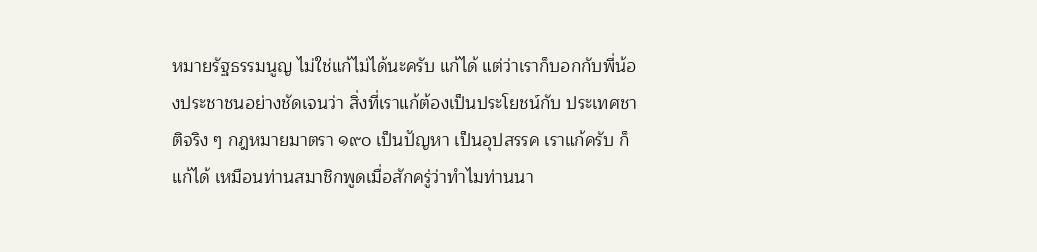หมายรัฐธรรมนูญ ไม่ใช่แก้ไม่ได้นะครับ แก้ได้ แต่ว่าเราก็บอกกับพี่น้องประชาชนอย่างชัดเจนว่า สิ่งที่เราแก้ต้องเป็นประโยชน์กับ ประเทศชาติจริง ๆ กฎหมายมาตรา ๑๙๐ เป็นปัญหา เป็นอุปสรรค เราแก้ครับ ก็แก้ได้ เหมือนท่านสมาชิกพูดเมื่อสักครู่ว่าทําไมท่านนา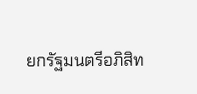ยกรัฐมนตรีอภิสิท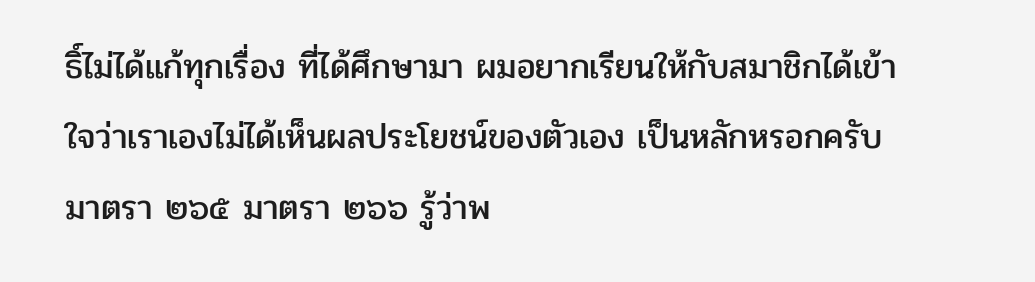ธิ์ไม่ได้แก้ทุกเรื่อง ที่ได้ศึกษามา ผมอยากเรียนให้กับสมาชิกได้เข้าใจว่าเราเองไม่ได้เห็นผลประโยชน์ของตัวเอง เป็นหลักหรอกครับ มาตรา ๒๖๕ มาตรา ๒๖๖ รู้ว่าพ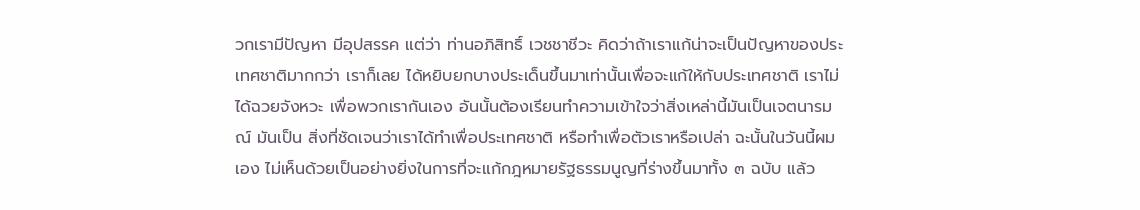วกเรามีปัญหา มีอุปสรรค แต่ว่า ท่านอภิสิทธิ์ เวชชาชีวะ คิดว่าถ้าเราแก้น่าจะเป็นปัญหาของประเทศชาติมากกว่า เราก็เลย ได้หยิบยกบางประเด็นขึ้นมาเท่านั้นเพื่อจะแก้ให้กับประเทศชาติ เราไม่ได้ฉวยจังหวะ เพื่อพวกเรากันเอง อันนั้นต้องเรียนทําความเข้าใจว่าสิ่งเหล่านี้มันเป็นเจตนารมณ์ มันเป็น สิ่งที่ชัดเจนว่าเราได้ทําเพื่อประเทศชาติ หรือทําเพื่อตัวเราหรือเปล่า ฉะนั้นในวันนี้ผมเอง ไม่เห็นด้วยเป็นอย่างยิ่งในการที่จะแก้กฎหมายรัฐธรรมนูญที่ร่างขึ้นมาทั้ง ๓ ฉบับ แล้ว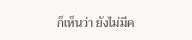ก็เห็นว่า ยังไม่มีค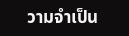วามจําเป็น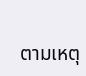ตามเหตุ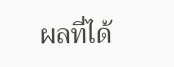ผลที่ได้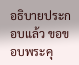อธิบายประกอบแล้ว ขอขอบพระคุ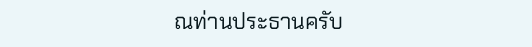ณท่านประธานครับ